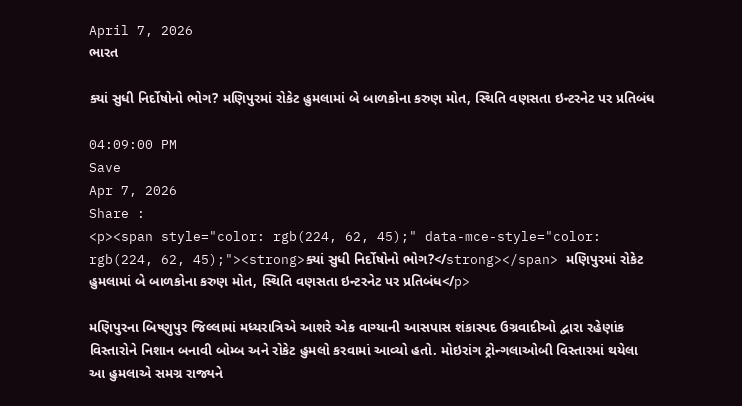April 7, 2026
ભારત

ક્યાં સુધી નિર્દોષોનો ભોગ? મણિપુરમાં રોકેટ હુમલામાં બે બાળકોના કરુણ મોત, સ્થિતિ વણસતા ઇન્ટરનેટ પર પ્રતિબંધ

04:09:00 PM
Save
Apr 7, 2026
Share :
<p><span style="color: rgb(224, 62, 45);" data-mce-style="color: rgb(224, 62, 45);"><strong>ક્યાં સુધી નિર્દોષોનો ભોગ?</strong></span> મણિપુરમાં રોકેટ હુમલામાં બે બાળકોના કરુણ મોત, સ્થિતિ વણસતા ઇન્ટરનેટ પર પ્રતિબંધ</p>

મણિપુરના બિષ્ણુપુર જિલ્લામાં મધ્યરાત્રિએ આશરે એક વાગ્યાની આસપાસ શંકાસ્પદ ઉગ્રવાદીઓ દ્વારા રહેણાંક વિસ્તારોને નિશાન બનાવી બોમ્બ અને રોકેટ હુમલો કરવામાં આવ્યો હતો. મોઇરાંગ ટ્રોન્ગલાઓબી વિસ્તારમાં થયેલા આ હુમલાએ સમગ્ર રાજ્યને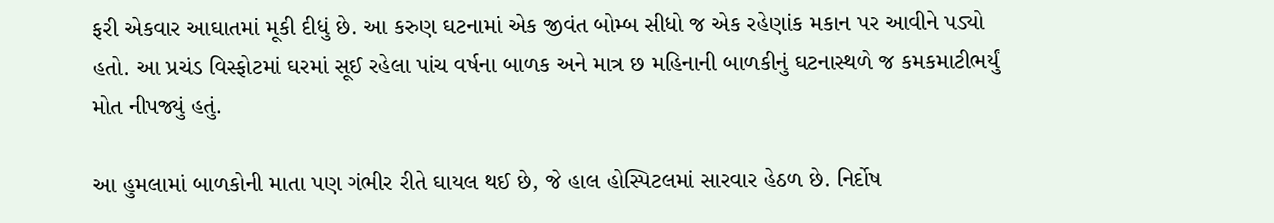ફરી એકવાર આઘાતમાં મૂકી દીધું છે. આ કરુણ ઘટનામાં એક જીવંત બોમ્બ સીધો જ એક રહેણાંક મકાન પર આવીને પડ્યો હતો. આ પ્રચંડ વિસ્ફોટમાં ઘરમાં સૂઈ રહેલા પાંચ વર્ષના બાળક અને માત્ર છ મહિનાની બાળકીનું ઘટનાસ્થળે જ કમકમાટીભર્યું મોત નીપજ્યું હતું.

આ હુમલામાં બાળકોની માતા પણ ગંભીર રીતે ઘાયલ થઈ છે, જે હાલ હોસ્પિટલમાં સારવાર હેઠળ છે. નિર્દોષ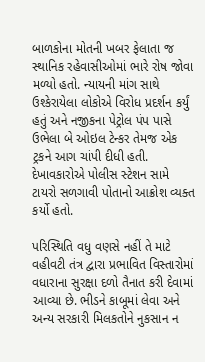બાળકોના મોતની ખબર ફેલાતા જ સ્થાનિક રહેવાસીઓમાં ભારે રોષ જોવા મળ્યો હતો. ન્યાયની માંગ સાથે ઉશ્કેરાયેલા લોકોએ વિરોધ પ્રદર્શન કર્યું હતું અને નજીકના પેટ્રોલ પંપ પાસે ઉભેલા બે ઓઇલ ટેન્કર તેમજ એક ટ્રકને આગ ચાંપી દીધી હતી. દેખાવકારોએ પોલીસ સ્ટેશન સામે ટાયરો સળગાવી પોતાનો આક્રોશ વ્યક્ત કર્યો હતો.

પરિસ્થિતિ વધુ વણસે નહીં તે માટે વહીવટી તંત્ર દ્વારા પ્રભાવિત વિસ્તારોમાં વધારાના સુરક્ષા દળો તૈનાત કરી દેવામાં આવ્યા છે. ભીડને કાબૂમાં લેવા અને અન્ય સરકારી મિલકતોને નુકસાન ન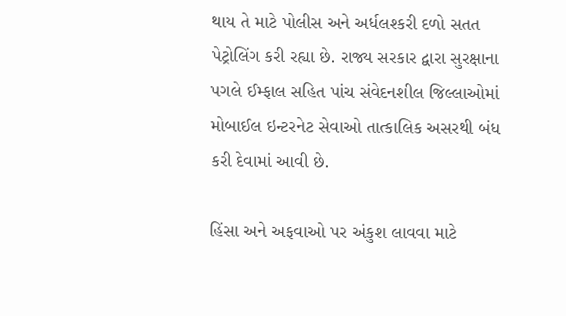થાય તે માટે પોલીસ અને અર્ધલશ્કરી દળો સતત પેટ્રોલિંગ કરી રહ્યા છે. રાજ્ય સરકાર દ્વારા સુરક્ષાના પગલે ઈમ્ફાલ સહિત પાંચ સંવેદનશીલ જિલ્લાઓમાં મોબાઈલ ઇન્ટરનેટ સેવાઓ તાત્કાલિક અસરથી બંધ કરી દેવામાં આવી છે.

હિંસા અને અફવાઓ પર અંકુશ લાવવા માટે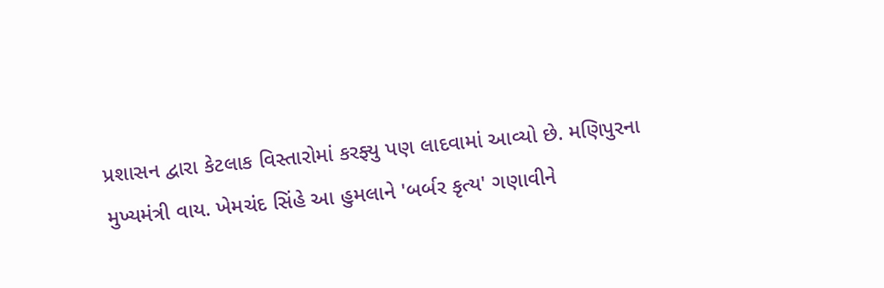પ્રશાસન દ્વારા કેટલાક વિસ્તારોમાં કરફ્યુ પણ લાદવામાં આવ્યો છે. મણિપુરના મુખ્યમંત્રી વાય. ખેમચંદ સિંહે આ હુમલાને 'બર્બર કૃત્ય' ગણાવીને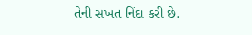તેની સખત નિંદા કરી છે.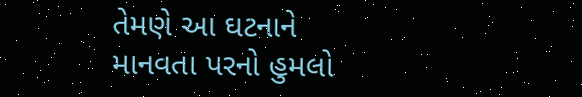તેમણે આ ઘટનાને માનવતા પરનો હુમલો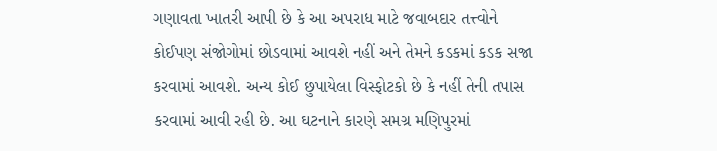ગણાવતા ખાતરી આપી છે કે આ અપરાધ માટે જવાબદાર તત્ત્વોને કોઈપણ સંજોગોમાં છોડવામાં આવશે નહીં અને તેમને કડકમાં કડક સજા કરવામાં આવશે. અન્ય કોઈ છુપાયેલા વિસ્ફોટકો છે કે નહીં તેની તપાસ કરવામાં આવી રહી છે. આ ઘટનાને કારણે સમગ્ર મણિપુરમાં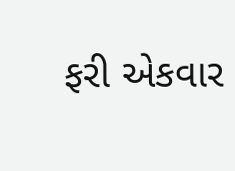ફરી એકવાર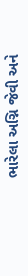ભારેલા અગ્નિ જેવી અને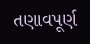તણાવપૂર્ણ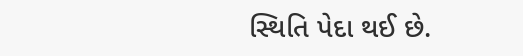સ્થિતિ પેદા થઈ છે.